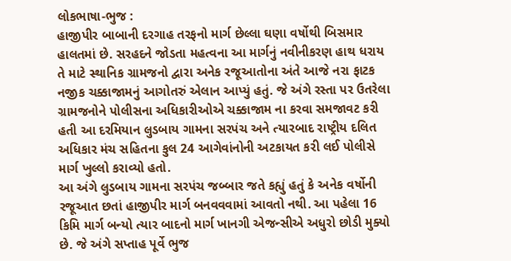લોકભાષા-ભુજ :
હાજીપીર બાબાની દરગાહ તરફનો માર્ગ છેલ્લા ઘણા વર્ષોથી બિસમાર હાલતમાં છે. સરહદને જોડતા મહત્વના આ માર્ગનું નવીનીકરણ હાથ ધરાય તે માટે સ્થાનિક ગ્રામજનો દ્વારા અનેક રજૂઆતોના અંતે આજે નરા ફાટક નજીક ચક્કાજામનું આગોતરું એલાન આપ્યું હતું. જે અંગે રસ્તા પર ઉતરેલા ગ્રામજનોને પોલીસના અધિકારીઓએ ચક્કાજામ ના કરવા સમજાવટ કરી હતી આ દરમિયાન લુડબાય ગામના સરપંચ અને ત્યારબાદ રાષ્ટ્રીય દલિત અધિકાર મંચ સહિતના કુલ 24 આગેવાંનોની અટકાયત કરી લઈ પોલીસે માર્ગ ખુલ્લો કરાવ્યો હતો.
આ અંગે લુડબાય ગામના સરપંચ જબ્બાર જતે કહ્યું હતું કે અનેક વર્ષોની રજૂઆત છતાં હાજીપીર માર્ગ બનવવવામાં આવતો નથી. આ પહેલા 16 કિમિ માર્ગ બન્યો ત્યાર બાદનો માર્ગ ખાનગી એજન્સીએ અધુરો છોડી મુક્યો છે. જે અંગે સપ્તાહ પૂર્વે ભુજ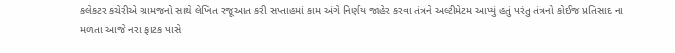કલેકટર કચેરીએ ગ્રામજનો સાથે લેખિત રજૂઆત કરી સપ્તાહમાં કામ અંગે નિર્ણય જાહેર કરવા તંત્રને અલ્ટીમેટમ આપ્યું હતું પરંતુ તંત્રનો કોઈજ પ્રતિસાદ ના મળતા આજે નરા ફાટક પાસે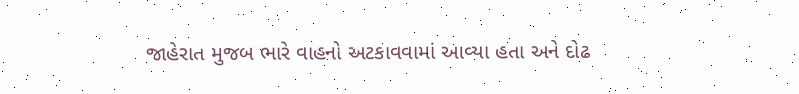જાહેરાત મુજબ ભારે વાહનો અટકાવવામાં આવ્યા હતા અને દોઢ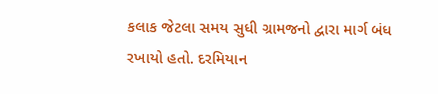કલાક જેટલા સમય સુધી ગ્રામજનો દ્વારા માર્ગ બંધ રખાયો હતો. દરમિયાન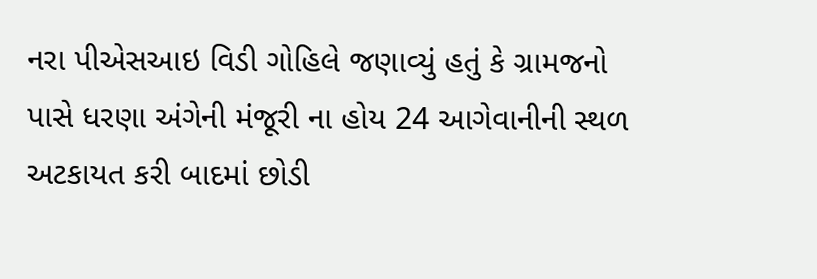નરા પીએસઆઇ વિડી ગોહિલે જણાવ્યું હતું કે ગ્રામજનો પાસે ધરણા અંગેની મંજૂરી ના હોય 24 આગેવાનીની સ્થળ અટકાયત કરી બાદમાં છોડી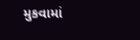મુકવામાં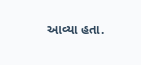આવ્યા હતા.